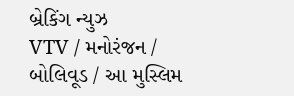બ્રેકિંગ ન્યુઝ
VTV / મનોરંજન / બોલિવૂડ / આ મુસ્લિમ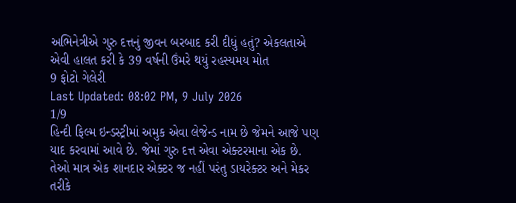અભિનેત્રીએ ગુરુ દત્તનું જીવન બરબાદ કરી દીધું હતું? એકલતાએ એવી હાલત કરી કે 39 વર્ષની ઉંમરે થયું રહસ્યમય મોત
9 ફોટો ગેલેરી
Last Updated: 08:02 PM, 9 July 2026
1/9
હિન્દી ફિલ્મ ઇન્ડસ્ટ્રીમાં અમુક એવા લેજેન્ડ નામ છે જેમને આજે પણ યાદ કરવામાં આવે છે. જેમાં ગુરુ દત્ત એવા એક્ટરમાના એક છે. તેઓ માત્ર એક શાનદાર એક્ટર જ નહીં પરંતુ ડાયરેક્ટર અને મેકર તરીકે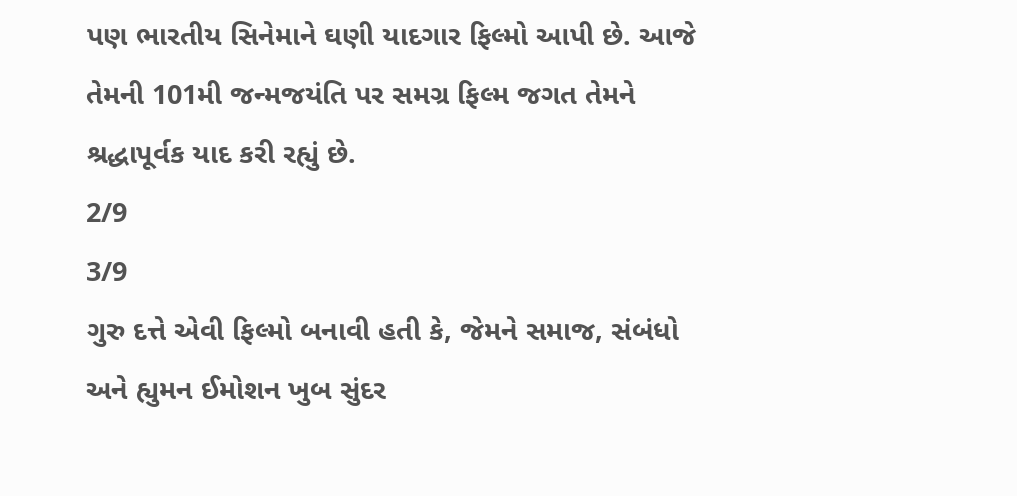પણ ભારતીય સિનેમાને ઘણી યાદગાર ફિલ્મો આપી છે. આજે તેમની 101મી જન્મજયંતિ પર સમગ્ર ફિલ્મ જગત તેમને શ્રદ્ધાપૂર્વક યાદ કરી રહ્યું છે.
2/9
3/9
ગુરુ દત્તે એવી ફિલ્મો બનાવી હતી કે, જેમને સમાજ, સંબંધો અને હ્યુમન ઈમોશન ખુબ સુંદર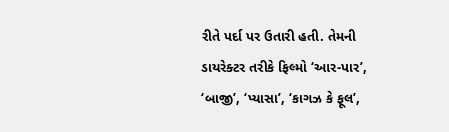રીતે પર્દા પર ઉતારી હતી. તેમની ડાયરેક્ટર તરીકે ફિલ્મો ‘આર-પાર’, ‘બાજી’, ‘પ્યાસા’, ‘કાગઝ કે ફૂલ’,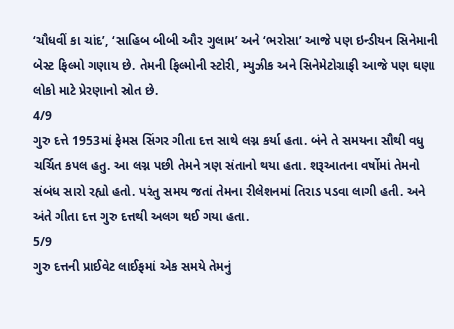‘ચૌધવીં કા ચાંદ’, ‘સાહિબ બીબી ઔર ગુલામ’ અને ‘ભરોસા’ આજે પણ ઇન્ડીયન સિનેમાની બેસ્ટ ફિલ્મો ગણાય છે. તેમની ફિલ્મોની સ્ટોરી, મ્યુઝીક અને સિનેમેટોગ્રાફી આજે પણ ઘણા લોકો માટે પ્રેરણાનો સ્રોત છે.
4/9
ગુરુ દત્તે 1953માં ફેમસ સિંગર ગીતા દત્ત સાથે લગ્ન કર્યા હતા. બંને તે સમયના સૌથી વધુ ચર્ચિત કપલ હતુ. આ લગ્ન પછી તેમને ત્રણ સંતાનો થયા હતા. શરૂઆતના વર્ષોમાં તેમનો સંબંધ સારો રહ્યો હતો. પરંતુ સમય જતાં તેમના રીલેશનમાં તિરાડ પડવા લાગી હતી. અને અંતે ગીતા દત્ત ગુરુ દત્તથી અલગ થઈ ગયા હતા.
5/9
ગુરુ દત્તની પ્રાઈવેટ લાઈફમાં એક સમયે તેમનું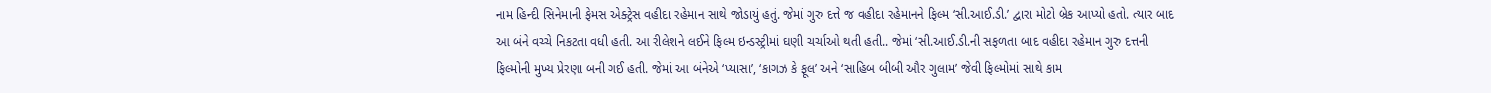નામ હિન્દી સિનેમાની ફેમસ એક્ટ્રેસ વહીદા રહેમાન સાથે જોડાયું હતું. જેમાં ગુરુ દત્તે જ વહીદા રહેમાનને ફિલ્મ ‘સી.આઈ.ડી.’ દ્વારા મોટો બ્રેક આપ્યો હતો. ત્યાર બાદ આ બંને વચ્ચે નિકટતા વધી હતી. આ રીલેશને લઈને ફિલ્મ ઇન્ડસ્ટ્રીમાં ઘણી ચર્ચાઓ થતી હતી.. જેમાં ‘સી.આઈ.ડી.ની સફળતા બાદ વહીદા રહેમાન ગુરુ દત્તની ફિલ્મોની મુખ્ય પ્રેરણા બની ગઈ હતી. જેમાં આ બંનેએ ‘પ્યાસા’, ‘કાગઝ કે ફૂલ’ અને ‘સાહિબ બીબી ઔર ગુલામ’ જેવી ફિલ્મોમાં સાથે કામ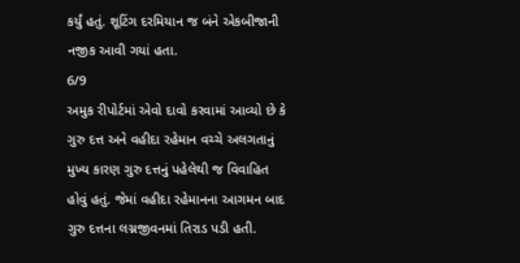કર્યું હતું. શૂટિંગ દરમિયાન જ બંને એકબીજાની નજીક આવી ગયાં હતા.
6/9
અમુક રીપોર્ટમાં એવો દાવો કરવામાં આવ્યો છે કે ગુરુ દત્ત અને વહીદા રહેમાન વચ્ચે અલગતાનું મુખ્ય કારણ ગુરુ દત્તનું પહેલેથી જ વિવાહિત હોવું હતું. જેમાં વહીદા રહેમાનના આગમન બાદ ગુરુ દત્તના લગ્નજીવનમાં તિરાડ પડી હતી.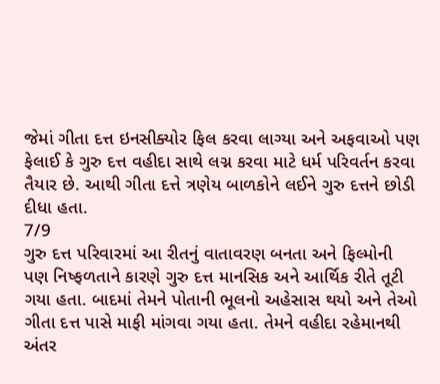જેમાં ગીતા દત્ત ઇનસીક્યોર ફિલ કરવા લાગ્યા અને અફવાઓ પણ ફેલાઈ કે ગુરુ દત્ત વહીદા સાથે લગ્ન કરવા માટે ધર્મ પરિવર્તન કરવા તૈયાર છે. આથી ગીતા દત્તે ત્રણેય બાળકોને લઈને ગુરુ દત્તને છોડી દીધા હતા.
7/9
ગુરુ દત્ત પરિવારમાં આ રીતનું વાતાવરણ બનતા અને ફિલ્મોની પણ નિષ્ફળતાને કારણે ગુરુ દત્ત માનસિક અને આર્થિક રીતે તૂટી ગયા હતા. બાદમાં તેમને પોતાની ભૂલનો અહેસાસ થયો અને તેઓ ગીતા દત્ત પાસે માફી માંગવા ગયા હતા. તેમને વહીદા રહેમાનથી અંતર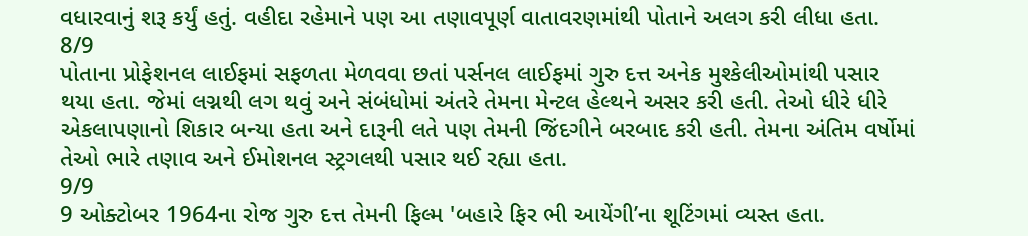વધારવાનું શરૂ કર્યું હતું. વહીદા રહેમાને પણ આ તણાવપૂર્ણ વાતાવરણમાંથી પોતાને અલગ કરી લીધા હતા.
8/9
પોતાના પ્રોફેશનલ લાઈફમાં સફળતા મેળવવા છતાં પર્સનલ લાઈફમાં ગુરુ દત્ત અનેક મુશ્કેલીઓમાંથી પસાર થયા હતા. જેમાં લગ્નથી લગ થવું અને સંબંધોમાં અંતરે તેમના મેન્ટલ હેલ્થને અસર કરી હતી. તેઓ ધીરે ધીરે એકલાપણાનો શિકાર બન્યા હતા અને દારૂની લતે પણ તેમની જિંદગીને બરબાદ કરી હતી. તેમના અંતિમ વર્ષોમાં તેઓ ભારે તણાવ અને ઈમોશનલ સ્ટ્રગલથી પસાર થઈ રહ્યા હતા.
9/9
9 ઓક્ટોબર 1964ના રોજ ગુરુ દત્ત તેમની ફિલ્મ 'બહારે ફિર ભી આયેંગી’ના શૂટિંગમાં વ્યસ્ત હતા.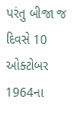પરંતુ બીજા જ દિવસે 10 ઓક્ટોબર 1964ના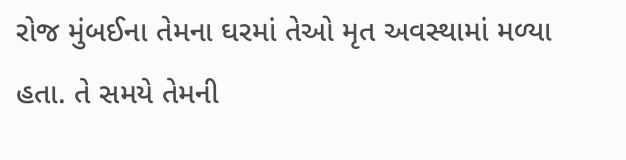રોજ મુંબઈના તેમના ઘરમાં તેઓ મૃત અવસ્થામાં મળ્યા હતા. તે સમયે તેમની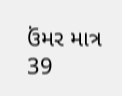ઉંમર માત્ર 39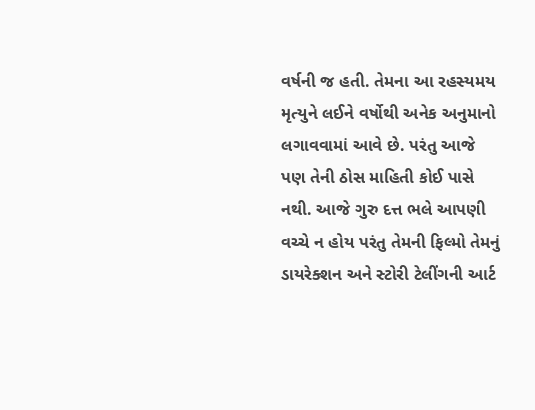વર્ષની જ હતી. તેમના આ રહસ્યમય મૃત્યુને લઈને વર્ષોથી અનેક અનુમાનો લગાવવામાં આવે છે. પરંતુ આજે પણ તેની ઠોસ માહિતી કોઈ પાસે નથી. આજે ગુરુ દત્ત ભલે આપણી વચ્ચે ન હોય પરંતુ તેમની ફિલ્મો તેમનું ડાયરેક્શન અને સ્ટોરી ટેલીંગની આર્ટ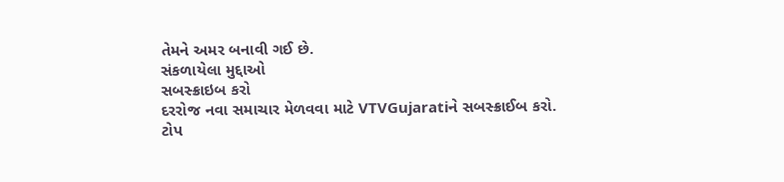તેમને અમર બનાવી ગઈ છે.
સંકળાયેલા મુદ્દાઓ
સબસ્ક્રાઇબ કરો
દરરોજ નવા સમાચાર મેળવવા માટે VTVGujaratiને સબસ્ક્રાઈબ કરો.
ટોપ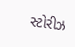સ્ટોરીઝ